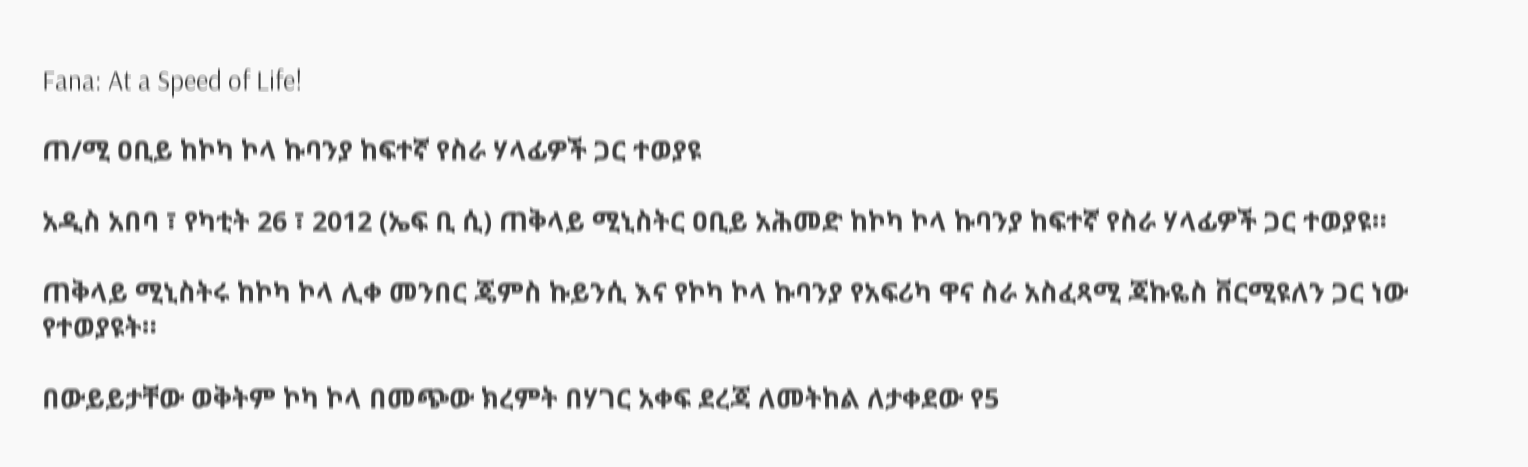Fana: At a Speed of Life!

ጠ/ሚ ዐቢይ ከኮካ ኮላ ኩባንያ ከፍተኛ የስራ ሃላፊዎች ጋር ተወያዩ

አዲስ አበባ ፣ የካቲት 26 ፣ 2012 (ኤፍ ቢ ሲ) ጠቅላይ ሚኒስትር ዐቢይ አሕመድ ከኮካ ኮላ ኩባንያ ከፍተኛ የስራ ሃላፊዎች ጋር ተወያዩ።

ጠቅላይ ሚኒስትሩ ከኮካ ኮላ ሊቀ መንበር ጄምስ ኩይንሲ እና የኮካ ኮላ ኩባንያ የአፍሪካ ዋና ስራ አስፈጻሚ ጃኩዬስ ቨርሚዩለን ጋር ነው የተወያዩት።

በውይይታቸው ወቅትም ኮካ ኮላ በመጭው ክረምት በሃገር አቀፍ ደረጃ ለመትከል ለታቀደው የ5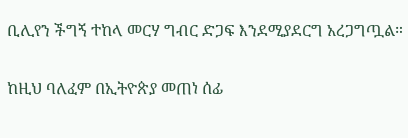ቢሊየን ችግኝ ተከላ መርሃ ግብር ድጋፍ እንደሚያደርግ አረጋግጧል።

ከዚህ ባለፈም በኢትዮጵያ መጠነ ሰፊ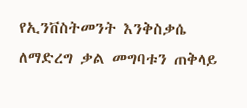የኢንቨስትመንት እንቅስቃሴ ለማድረግ ቃል መግባቱን ጠቅላይ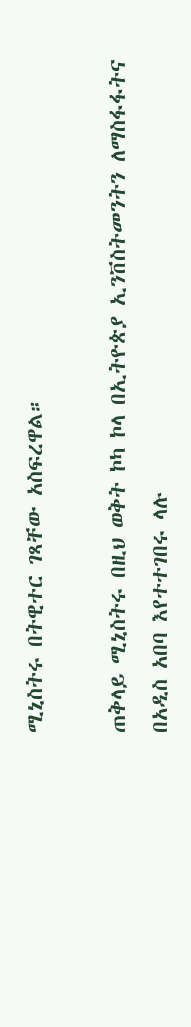ሚኒስትሩ በትዊተር ገጻቸው አስፍረዋል።

ጠቅላይ ሚኒስትሩ በዚህ ወቅት ኮካ ኮላ በኢትዮጵያ ኢንቨስትመንትን ለማስፋፋትና በአዲስ አበባ እየተተገበሩ ላሉ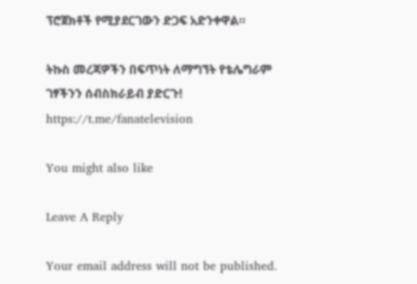ፕሮጀክቶች የሚያደርገውን ድጋፍ አድንቀዋል።

ትኩስ መረጃዎችን በፍጥነት ለማግኘት የቴሌግራም ገፃችንን ሰብስክራይብ ያድርጉ!
https://t.me/fanatelevision

You might also like

Leave A Reply

Your email address will not be published.